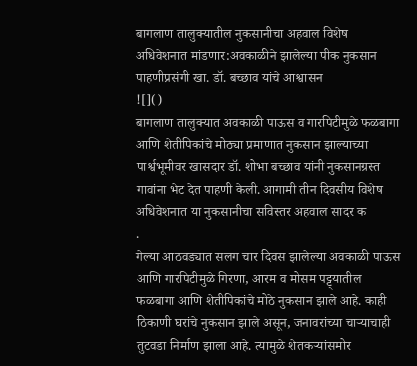बागलाण तालुक्यातील नुकसानीचा अहवाल विशेष अधिवेशनात मांडणार:अवकाळीने झालेल्या पीक नुकसान पाहणीप्रसंगी खा. डॉ. बच्छाव यांचे आश्वासन
![]()
बागलाण तालुक्यात अवकाळी पाऊस व गारपिटीमुळे फळबागा आणि शेतीपिकांचे मोठ्या प्रमाणात नुकसान झाल्याच्या पार्श्वभूमीवर खासदार डॉ. शोभा बच्छाव यांनी नुकसानग्रस्त गावांना भेट देत पाहणी केली. आगामी तीन दिवसीय विशेष अधिवेशनात या नुकसानीचा सविस्तर अहवाल सादर क
.
गेल्या आठवड्यात सलग चार दिवस झालेल्या अवकाळी पाऊस आणि गारपिटीमुळे गिरणा, आरम व मोसम पट्ट्यातील फळबागा आणि शेतीपिकांचे मोठे नुकसान झाले आहे. काही ठिकाणी घरांचे नुकसान झाले असून, जनावरांच्या चाऱ्याचाही तुटवडा निर्माण झाला आहे. त्यामुळे शेतकऱ्यांसमोर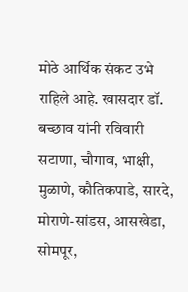मोठे आर्थिक संकट उभे राहिले आहे. खासदार डॉ. बच्छाव यांनी रविवारी सटाणा, चौगाव, भाक्षी, मुळाणे, कौतिकपाडे, सारदे, मोराणे-सांडस, आसखेडा, सोमपूर,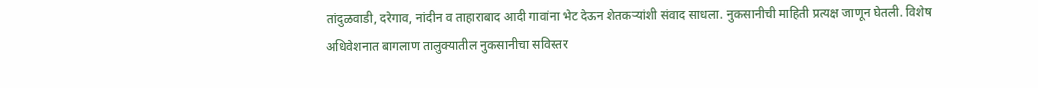तांदुळवाडी, दरेगाव, नांदीन व ताहाराबाद आदी गावांना भेट देऊन शेतकऱ्यांशी संवाद साधला. नुकसानीची माहिती प्रत्यक्ष जाणून घेतली. विशेष अधिवेशनात बागलाण तालुक्यातील नुकसानीचा सविस्तर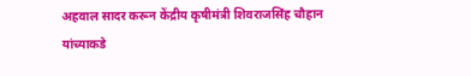अहवाल सादर करून केंद्रीय कृषीमंत्री शिवराजसिंह चौहान यांच्याकडे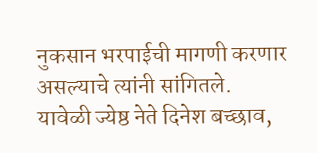नुकसान भरपाईची मागणी करणार असल्याचे त्यांनी सांगितले.
यावेळी ज्येष्ठ नेते दिनेश बच्छाव,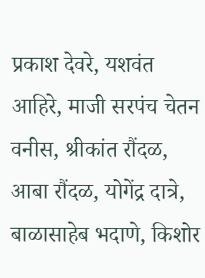प्रकाश देवरे, यशवंत आहिरे, माजी सरपंच चेतन वनीस, श्रीकांत रौंदळ, आबा रौंदळ, योगेंद्र दात्रे, बाळासाहेब भदाणे, किशोर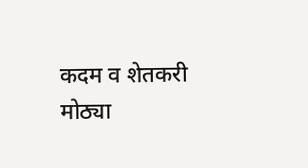कदम व शेतकरी मोठ्या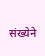संख्येने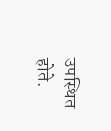उपस्थित होते.